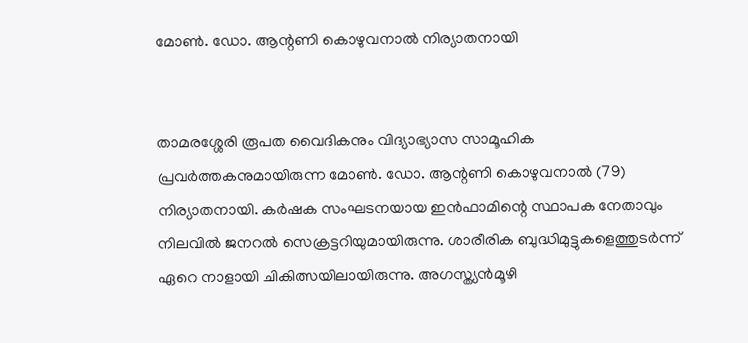മോണ്‍. ഡോ. ആന്റണി കൊഴുവനാല്‍ നിര്യാതനായി


താമരശ്ശേരി രൂപത വൈദികനും വിദ്യാഭ്യാസ സാമൂഹിക പ്രവര്‍ത്തകനുമായിരുന്ന മോണ്‍. ഡോ. ആന്റണി കൊഴുവനാല്‍ (79) നിര്യാതനായി. കര്‍ഷക സംഘടനയായ ഇന്‍ഫാമിന്റെ സ്ഥാപക നേതാവും നിലവില്‍ ജനറല്‍ സെക്രട്ടറിയുമായിരുന്നു. ശാരീരിക ബുദ്ധിമുട്ടുകളെത്തുടര്‍ന്ന് ഏറെ നാളായി ചികിത്സയിലായിരുന്നു. അഗസ്ത്യന്‍മൂഴി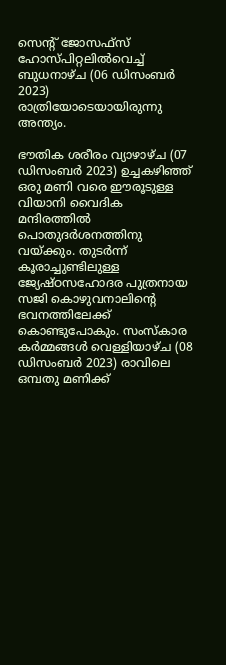സെന്റ് ജോസഫ്‌സ് ഹോസ്പിറ്റലില്‍വെച്ച് ബുധനാഴ്ച (06 ഡിസംബര്‍ 2023) രാത്രിയോടെയായിരുന്നു അന്ത്യം.

ഭൗതിക ശരീരം വ്യാഴാഴ്ച (07 ഡിസംബര്‍ 2023) ഉച്ചകഴിഞ്ഞ് ഒരു മണി വരെ ഈരൂടുള്ള വിയാനി വൈദിക മന്ദിരത്തില്‍ പൊതുദര്‍ശനത്തിനു വയ്ക്കും. തുടര്‍ന്ന് കൂരാച്ചുണ്ടിലുള്ള ജ്യേഷ്ഠസഹോദര പുത്രനായ സജി കൊഴുവനാലിന്റെ ഭവനത്തിലേക്ക് കൊണ്ടുപോകും. സംസ്‌കാര കര്‍മ്മങ്ങള്‍ വെള്ളിയാഴ്ച (08 ഡിസംബര്‍ 2023) രാവിലെ ഒമ്പതു മണിക്ക്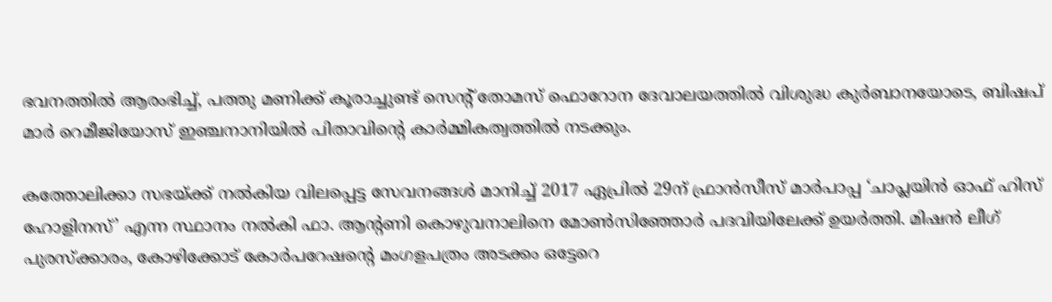ഭവനത്തില്‍ ആരംഭിച്ച്, പത്തു മണിക്ക് കൂരാച്ചുണ്ട് സെന്റ് തോമസ് ഫൊറോന ദേവാലയത്തില്‍ വിശുദ്ധ കുര്‍ബാനയോടെ, ബിഷപ് മാര്‍ റെമീജിയോസ് ഇഞ്ചനാനിയില്‍ പിതാവിന്റെ കാര്‍മ്മികത്വത്തില്‍ നടക്കും.

കത്തോലിക്കാ സഭയ്ക്ക് നല്‍കിയ വിലപ്പെട്ട സേവനങ്ങള്‍ മാനിച്ച് 2017 ഏപ്രില്‍ 29ന് ഫ്രാന്‍സീസ് മാര്‍പാപ്പ ‘ചാപ്ലയിന്‍ ഓഫ് ഹിസ് ഹോളിനസ്’ എന്ന സ്ഥാനം നല്‍കി ഫാ. ആന്റണി കൊഴുവനാലിനെ മോണ്‍സിഞ്ഞോര്‍ പദവിയിലേക്ക് ഉയര്‍ത്തി. മിഷന്‍ ലീഗ് പുരസ്‌ക്കാരം, കോഴിക്കോട് കോര്‍പറേഷന്റെ മംഗളപത്രം അടക്കം ഒട്ടേറെ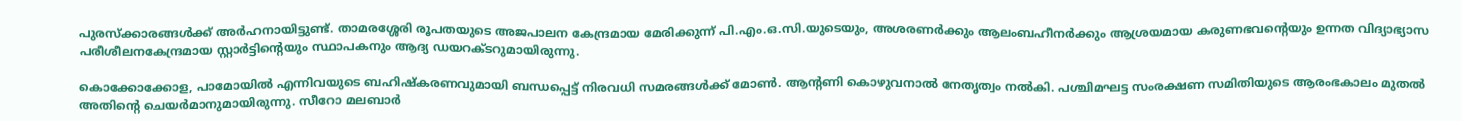പുരസ്‌ക്കാരങ്ങള്‍ക്ക് അര്‍ഹനായിട്ടുണ്ട്. താമരശ്ശേരി രൂപതയുടെ അജപാലന കേന്ദ്രമായ മേരിക്കുന്ന് പി.എം.ഒ.സി.യുടെയും, അശരണര്‍ക്കും ആലംബഹീനര്‍ക്കും ആശ്രയമായ കരുണഭവന്റെയും ഉന്നത വിദ്യാഭ്യാസ പരീശീലനകേന്ദ്രമായ സ്റ്റാര്‍ട്ടിന്റെയും സ്ഥാപകനും ആദ്യ ഡയറക്ടറുമായിരുന്നു.

കൊക്കോക്കോള, പാമോയില്‍ എന്നിവയുടെ ബഹിഷ്‌കരണവുമായി ബന്ധപ്പെട്ട് നിരവധി സമരങ്ങള്‍ക്ക് മോണ്‍. ആന്റണി കൊഴുവനാല്‍ നേതൃത്വം നല്‍കി. പശ്ചിമഘട്ട സംരക്ഷണ സമിതിയുടെ ആരംഭകാലം മുതല്‍ അതിന്റെ ചെയര്‍മാനുമായിരുന്നു. സീറോ മലബാര്‍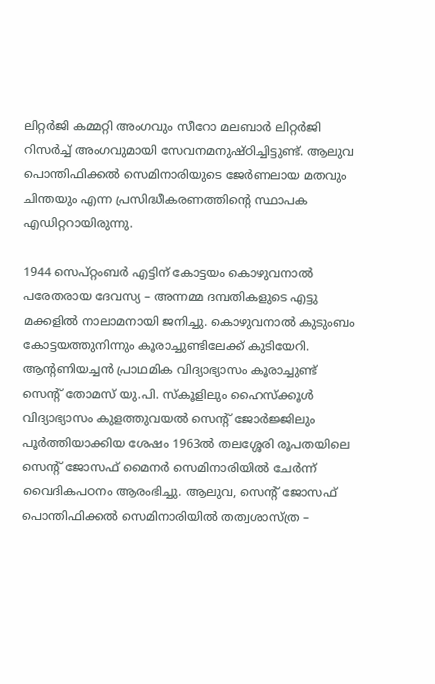ലിറ്റര്‍ജി കമ്മറ്റി അംഗവും സീറോ മലബാര്‍ ലിറ്റര്‍ജി റിസര്‍ച്ച് അംഗവുമായി സേവനമനുഷ്ഠിച്ചിട്ടുണ്ട്. ആലുവ പൊന്തിഫിക്കല്‍ സെമിനാരിയുടെ ജേര്‍ണലായ മതവും ചിന്തയും എന്ന പ്രസിദ്ധീകരണത്തിന്റെ സ്ഥാപക എഡിറ്ററായിരുന്നു.

1944 സെപ്റ്റംബര്‍ എട്ടിന് കോട്ടയം കൊഴുവനാല്‍ പരേതരായ ദേവസ്യ – അന്നമ്മ ദമ്പതികളുടെ എട്ടു മക്കളില്‍ നാലാമനായി ജനിച്ചു. കൊഴുവനാല്‍ കുടുംബം കോട്ടയത്തുനിന്നും കൂരാച്ചുണ്ടിലേക്ക് കുടിയേറി. ആന്റണിയച്ചന്‍ പ്രാഥമിക വിദ്യാഭ്യാസം കൂരാച്ചുണ്ട് സെന്റ് തോമസ് യു.പി. സ്‌കൂളിലും ഹൈസ്‌ക്കൂള്‍ വിദ്യാഭ്യാസം കുളത്തുവയല്‍ സെന്റ് ജോര്‍ജ്ജിലും പൂര്‍ത്തിയാക്കിയ ശേഷം 1963ല്‍ തലശ്ശേരി രൂപതയിലെ സെന്റ് ജോസഫ് മൈനര്‍ സെമിനാരിയില്‍ ചേര്‍ന്ന് വൈദികപഠനം ആരംഭിച്ചു. ആലുവ, സെന്റ് ജോസഫ് പൊന്തിഫിക്കല്‍ സെമിനാരിയില്‍ തത്വശാസ്ത്ര –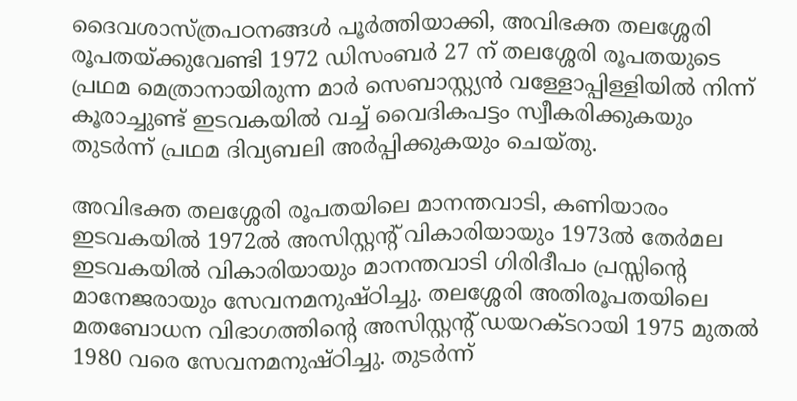ദൈവശാസ്ത്രപഠനങ്ങള്‍ പൂര്‍ത്തിയാക്കി, അവിഭക്ത തലശ്ശേരി രൂപതയ്ക്കുവേണ്ടി 1972 ഡിസംബര്‍ 27 ന് തലശ്ശേരി രൂപതയുടെ പ്രഥമ മെത്രാനായിരുന്ന മാര്‍ സെബാസ്റ്റ്യന്‍ വള്ളോപ്പിള്ളിയില്‍ നിന്ന് കൂരാച്ചുണ്ട് ഇടവകയില്‍ വച്ച് വൈദികപട്ടം സ്വീകരിക്കുകയും തുടര്‍ന്ന് പ്രഥമ ദിവ്യബലി അര്‍പ്പിക്കുകയും ചെയ്തു.

അവിഭക്ത തലശ്ശേരി രൂപതയിലെ മാനന്തവാടി, കണിയാരം ഇടവകയില്‍ 1972ല്‍ അസിസ്റ്റന്റ് വികാരിയായും 1973ല്‍ തേര്‍മല ഇടവകയില്‍ വികാരിയായും മാനന്തവാടി ഗിരിദീപം പ്രസ്സിന്റെ മാനേജരായും സേവനമനുഷ്ഠിച്ചു. തലശ്ശേരി അതിരൂപതയിലെ മതബോധന വിഭാഗത്തിന്റെ അസിസ്റ്റന്റ് ഡയറക്ടറായി 1975 മുതല്‍ 1980 വരെ സേവനമനുഷ്ഠിച്ചു. തുടര്‍ന്ന്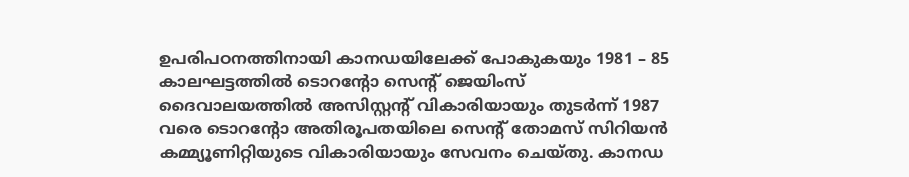ഉപരിപഠനത്തിനായി കാനഡയിലേക്ക് പോകുകയും 1981 – 85 കാലഘട്ടത്തില്‍ ടൊറന്റോ സെന്റ് ജെയിംസ് ദൈവാലയത്തില്‍ അസിസ്റ്റന്റ് വികാരിയായും തുടര്‍ന്ന് 1987 വരെ ടൊറന്റോ അതിരൂപതയിലെ സെന്റ് തോമസ് സിറിയന്‍ കമ്മ്യൂണിറ്റിയുടെ വികാരിയായും സേവനം ചെയ്തു. കാനഡ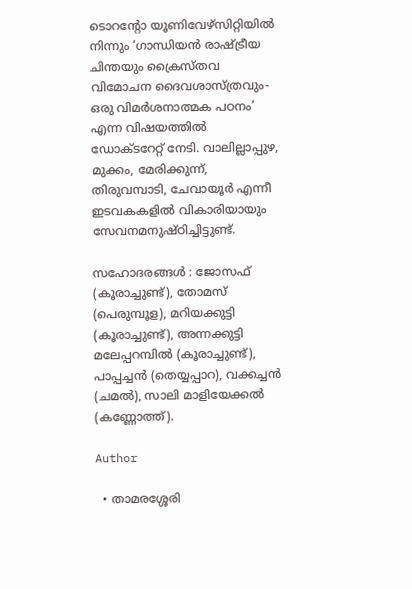ടൊറന്റോ യൂണിവേഴ്‌സിറ്റിയില്‍ നിന്നും ‘ഗാന്ധിയന്‍ രാഷ്ട്രീയ ചിന്തയും ക്രൈസ്തവ വിമോചന ദൈവശാസ്ത്രവും-ഒരു വിമര്‍ശനാത്മക പഠനം’ എന്ന വിഷയത്തില്‍ ഡോക്ടറേറ്റ് നേടി. വാലില്ലാപ്പുഴ, മുക്കം, മേരിക്കുന്ന്, തിരുവമ്പാടി, ചേവായൂര്‍ എന്നീ ഇടവകകളില്‍ വികാരിയായും സേവനമനുഷ്ഠിച്ചിട്ടുണ്ട്.

സഹോദരങ്ങള്‍ : ജോസഫ് (കൂരാച്ചുണ്ട്), തോമസ് (പെരുമ്പൂള), മറിയക്കുട്ടി (കൂരാച്ചുണ്ട്), അന്നക്കുട്ടി മലേപ്പറമ്പില്‍ (കൂരാച്ചുണ്ട്), പാപ്പച്ചന്‍ (തെയ്യപ്പാറ), വക്കച്ചന്‍ (ചമല്‍), സാലി മാളിയേക്കല്‍ (കണ്ണോത്ത്).

Author

  • താമരശ്ശേരി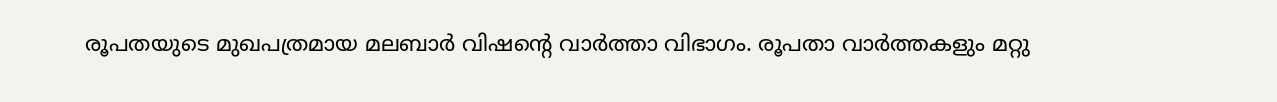രൂപതയുടെ മുഖപത്രമായ മലബാര്‍ വിഷന്റെ വാര്‍ത്താ വിഭാഗം. രൂപതാ വാര്‍ത്തകളും മറ്റു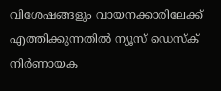വിശേഷങ്ങളും വായനക്കാരിലേക്ക് എത്തിക്കുന്നതില്‍ ന്യൂസ് ഡെസ്‌ക് നിര്‍ണായക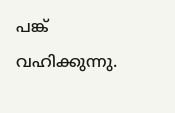പങ്ക് വഹിക്കുന്നു.